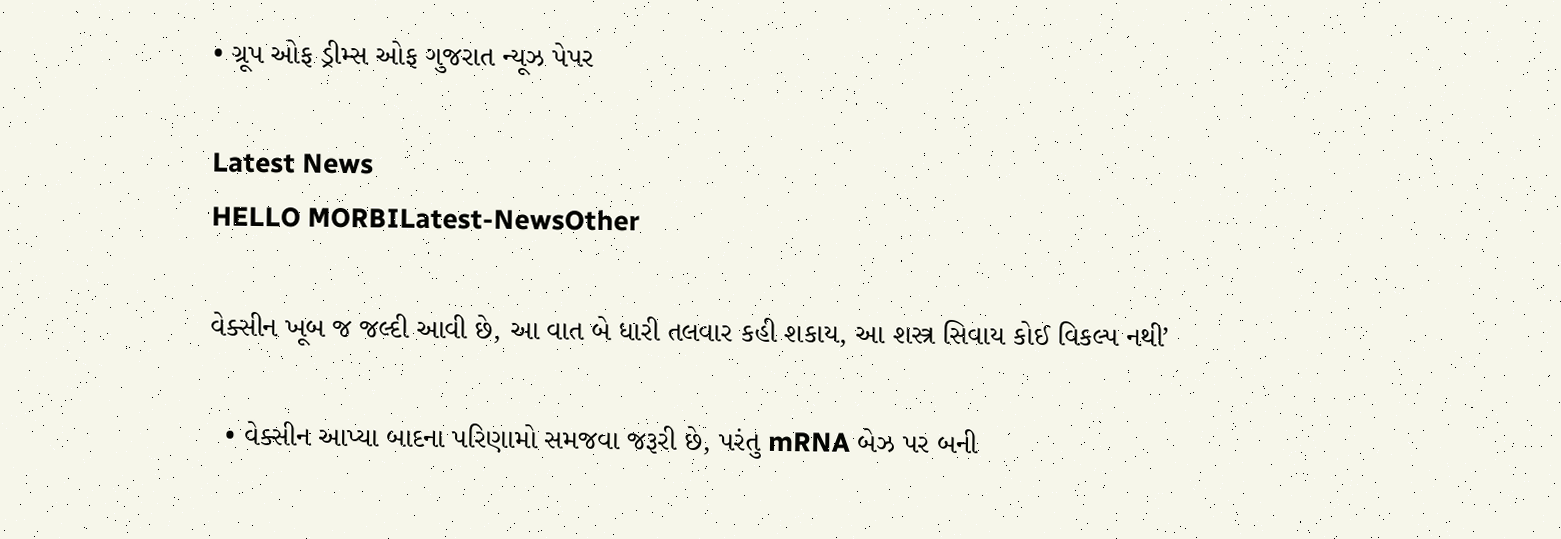• ગ્રૂપ ઓફ ડ્રીમ્સ ઓફ ગુજરાત ન્યૂઝ પેપર

Latest News
HELLO MORBILatest-NewsOther

વેક્સીન ખૂબ જ જલ્દી આવી છે, આ વાત બે ધારી તલવાર કહી શકાય, આ શસ્ત્ર સિવાય કોઈ વિકલ્પ નથી’

  • વેક્સીન આપ્યા બાદના પરિણામો સમજવા જરૂરી છે, પરંતુ mRNA બેઝ પર બની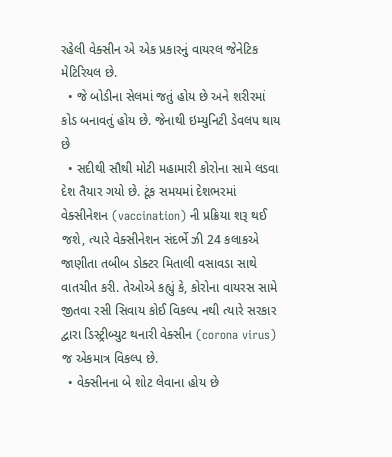રહેલી વેક્સીન એ એક પ્રકારનું વાયરલ જેનેટિક મેટિરિયલ છે.
  • જે બોડીના સેલમાં જતું હોય છે અને શરીરમાં કોડ બનાવતું હોય છે. જેનાથી ઇમ્યુનિટી ડેવલપ થાય છે
  • સદીથી સૌથી મોટી મહામારી કોરોના સામે લડવા દેશ તૈયાર ગયો છે. ટૂંક સમયમાં દેશભરમાં વેક્સીનેશન (vaccination) ની પ્રક્રિયા શરૂ થઈ જશે, ત્યારે વેક્સીનેશન સંદર્ભે ઝી 24 કલાકએ જાણીતા તબીબ ડોક્ટર મિતાલી વસાવડા સાથે વાતચીત કરી. તેઓએ કહ્યું કે, કોરોના વાયરસ સામે જીતવા રસી સિવાય કોઈ વિકલ્પ નથી ત્યારે સરકાર દ્વારા ડિસ્ટ્રીબ્યુટ થનારી વેક્સીન (corona virus) જ એકમાત્ર વિકલ્પ છે.
  • વેક્સીનના બે શોટ લેવાના હોય છે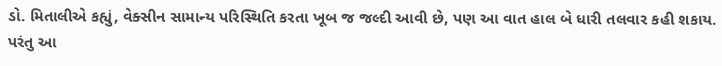ડો. મિતાલીએ કહ્યું, વેક્સીન સામાન્ય પરિસ્થિતિ કરતા ખૂબ જ જલ્દી આવી છે, પણ આ વાત હાલ બે ધારી તલવાર કહી શકાય. પરંતુ આ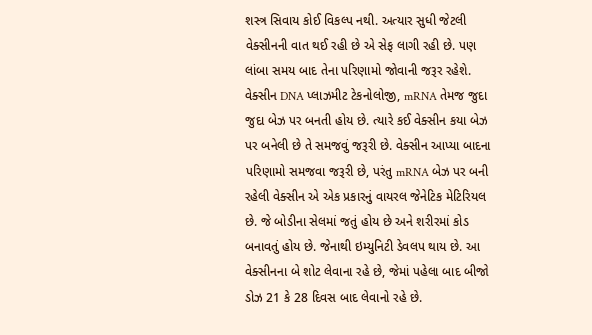શસ્ત્ર સિવાય કોઈ વિકલ્પ નથી. અત્યાર સુધી જેટલી વેક્સીનની વાત થઈ રહી છે એ સેફ લાગી રહી છે. પણ લાંબા સમય બાદ તેના પરિણામો જોવાની જરૂર રહેશે. વેક્સીન DNA પ્લાઝમીટ ટેકનોલોજી, mRNA તેમજ જુદા જુદા બેઝ પર બનતી હોય છે. ત્યારે કઈ વેક્સીન કયા બેઝ પર બનેલી છે તે સમજવું જરૂરી છે. વેક્સીન આપ્યા બાદના પરિણામો સમજવા જરૂરી છે, પરંતુ mRNA બેઝ પર બની રહેલી વેક્સીન એ એક પ્રકારનું વાયરલ જેનેટિક મેટિરિયલ છે. જે બોડીના સેલમાં જતું હોય છે અને શરીરમાં કોડ બનાવતું હોય છે. જેનાથી ઇમ્યુનિટી ડેવલપ થાય છે. આ વેક્સીનના બે શોટ લેવાના રહે છે, જેમાં પહેલા બાદ બીજો ડોઝ 21 કે 28 દિવસ બાદ લેવાનો રહે છે.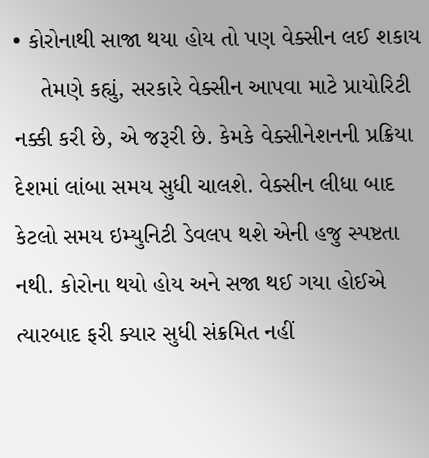• કોરોનાથી સાજા થયા હોય તો પણ વેક્સીન લઈ શકાય
    તેમણે કહ્યું, સરકારે વેક્સીન આપવા માટે પ્રાયોરિટી નક્કી કરી છે, એ જરૂરી છે. કેમકે વેક્સીનેશનની પ્રક્રિયા દેશમાં લાંબા સમય સુધી ચાલશે. વેક્સીન લીધા બાદ કેટલો સમય ઇમ્યુનિટી ડેવલપ થશે એની હજુ સ્પષ્ટતા નથી. કોરોના થયો હોય અને સજા થઈ ગયા હોઈએ ત્યારબાદ ફરી ક્યાર સુધી સંક્રમિત નહીં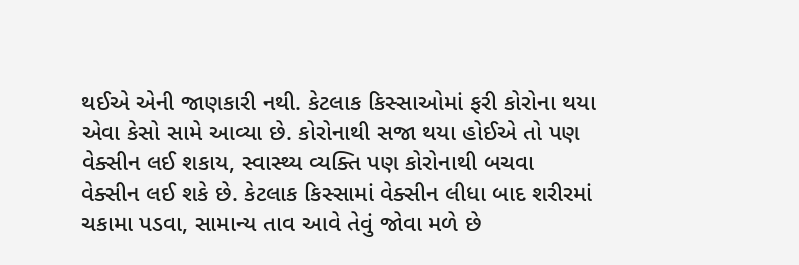થઈએ એની જાણકારી નથી. કેટલાક કિસ્સાઓમાં ફરી કોરોના થયા એવા કેસો સામે આવ્યા છે. કોરોનાથી સજા થયા હોઈએ તો પણ વેક્સીન લઈ શકાય, સ્વાસ્થ્ય વ્યક્તિ પણ કોરોનાથી બચવા વેક્સીન લઈ શકે છે. કેટલાક કિસ્સામાં વેક્સીન લીધા બાદ શરીરમાં ચકામા પડવા, સામાન્ય તાવ આવે તેવું જોવા મળે છે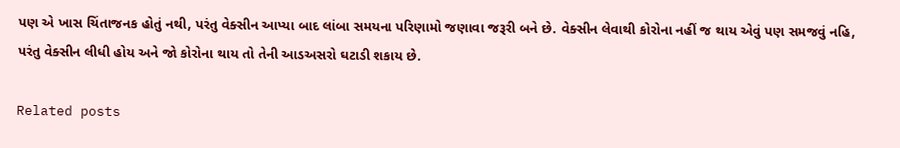પણ એ ખાસ ચિંતાજનક હોતું નથી, પરંતુ વેક્સીન આપ્યા બાદ લાંબા સમયના પરિણામો જણાવા જરૂરી બને છે. વેક્સીન લેવાથી કોરોના નહીં જ થાય એવું પણ સમજવું નહિ, પરંતુ વેક્સીન લીધી હોય અને જો કોરોના થાય તો તેની આડઅસરો ઘટાડી શકાય છે.

Related posts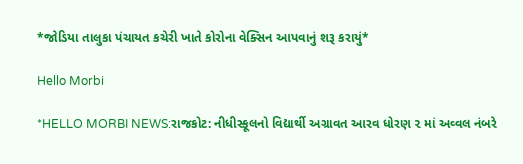*જોડિયા તાલુકા પંચાયત કચેરી ખાતે કોરોના વેક્સિન આપવાનું શરૂ કરાયું*

Hello Morbi

*HELLO MORBI NEWS:રાજકોટ: નીધીસ્કૂલનો વિદ્યાર્થી અગ્રાવત આરવ ધોરણ ૨ માં અવ્વલ નંબરે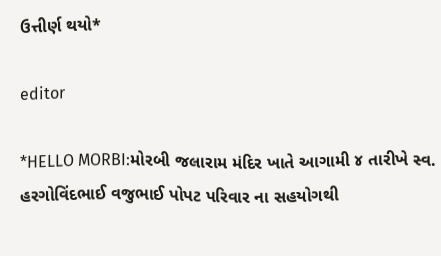ઉત્તીર્ણ થયો*

editor

*HELLO MORBI:મોરબી જલારામ મંદિર ખાતે આગામી ૪ તારીખે સ્વ. હરગોવિંદભાઈ વજુભાઈ પોપટ પરિવાર ના સહયોગથી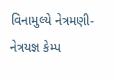વિનામુલ્યે નેત્રમણી-નેત્રયજ્ઞ કેમ્પ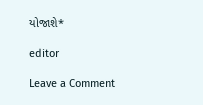યોજાશે*

editor

Leave a Comment